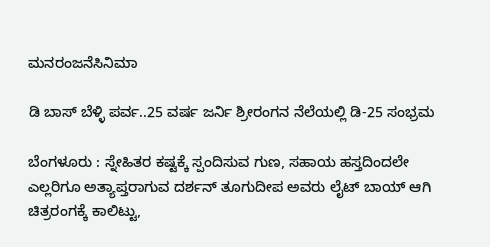ಮನರಂಜನೆಸಿನಿಮಾ

ಡಿ ಬಾಸ್ ಬೆಳ್ಳಿ ಪರ್ವ..25 ವರ್ಷ ಜರ್ನಿ ಶ್ರೀರಂಗನ ನೆಲೆಯಲ್ಲಿ ಡಿ-25 ಸಂಭ್ರಮ

ಬೆಂಗಳೂರು : ಸ್ನೇಹಿತರ ಕಷ್ಟಕ್ಕೆ ಸ್ಪಂದಿಸುವ ಗುಣ, ಸಹಾಯ ಹಸ್ತದಿಂದಲೇ ಎಲ್ಲರಿಗೂ ಅತ್ಯಾಪ್ತರಾಗುವ ದರ್ಶನ್ ತೂಗುದೀಪ ಅವರು ಲೈಟ್‌ ಬಾಯ್ ಆಗಿ ಚಿತ್ರರಂಗಕ್ಕೆ ಕಾಲಿಟ್ಟು,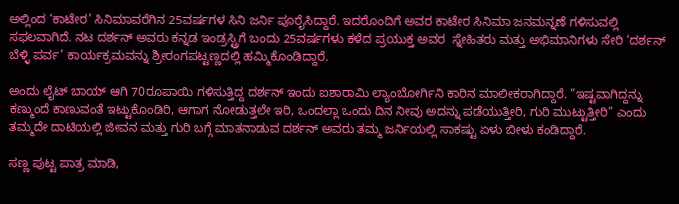ಅಲ್ಲಿಂದ ‘ಕಾಟೇರ’ ಸಿನಿಮಾವರೆಗಿನ 25ವರ್ಷಗಳ ಸಿನಿ ಜರ್ನಿ ಪೂರೈಸಿದ್ದಾರೆ. ಇದರೊಂದಿಗೆ ಅವರ ಕಾಟೇರ ಸಿನಿಮಾ ಜನಮನ್ನಣೆ ಗಳಿಸುವಲ್ಲಿ ಸಫಲವಾಗಿದೆ. ನಟ ದರ್ಶನ್ ಅವರು ಕನ್ನಡ ಇಂಡ್ರಸ್ಟ್ರಿಗೆ ಬಂದು 25ವರ್ಷಗಳು ಕಳೆದ ಪ್ರಯುಕ್ತ ಅವರ  ಸ್ನೇಹಿತರು ಮತ್ತು ಅಭಿಮಾನಿಗಳು ಸೇರಿ ‘ದರ್ಶನ್ ಬೆಳ್ಳಿ ಪರ್ವ’ ಕಾರ್ಯಕ್ರಮವನ್ನು ಶ್ರೀರಂಗಪಟ್ಟಣ್ಣದಲ್ಲಿ ಹಮ್ಮಿಕೊಂಡಿದ್ದಾರೆ.

ಅಂದು ಲೈಟ್ ಬಾಯ್ ಆಗಿ 70ರೂಪಾಯಿ ಗಳಿಸುತ್ತಿದ್ದ ದರ್ಶನ್ ಇಂದು ಐಶಾರಾಮಿ ಲ್ಯಾಂಬೋರ್ಗಿನಿ ಕಾರಿನ ಮಾಲೀಕರಾಗಿದ್ದಾರೆ. ”ಇಷ್ಟವಾಗಿದ್ದನ್ನು ಕಣ್ಮುಂದೆ ಕಾಣುವಂತೆ ಇಟ್ಟುಕೊಂಡಿರಿ, ಆಗಾಗ ನೋಡುತ್ತಲೇ ಇರಿ, ಒಂದಲ್ಲಾ ಒಂದು ದಿನ ನೀವು ಅದನ್ನು ಪಡೆಯುತ್ತೀರಿ, ಗುರಿ ಮುಟ್ಟುತ್ತೀರಿ” ಎಂದು ತಮ್ಮದೇ ದಾಟಿಯಲ್ಲಿ ಜೀವನ ಮತ್ತು ಗುರಿ ಬಗ್ಗೆ ಮಾತನಾಡುವ ದರ್ಶನ್ ಅವರು ತಮ್ಮ ಜರ್ನಿಯಲ್ಲಿ ಸಾಕಷ್ಟು ಏಳು ಬೀಳು ಕಂಡಿದ್ದಾರೆ.

ಸಣ್ಣ ಪುಟ್ಟ ಪಾತ್ರ ಮಾಡಿ,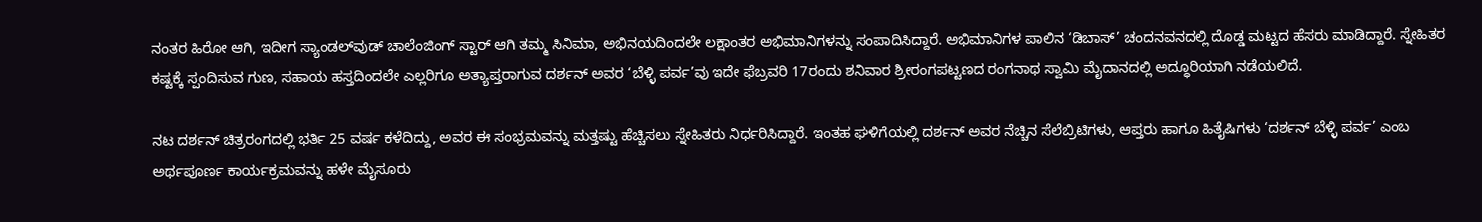ನಂತರ ಹಿರೋ ಆಗಿ, ಇದೀಗ ಸ್ಯಾಂಡಲ್‌ವುಡ್ ಚಾಲೆಂಜಿಂಗ್ ಸ್ಟಾರ್ ಆಗಿ ತಮ್ಮ ಸಿನಿಮಾ, ಅಭಿನಯದಿಂದಲೇ ಲಕ್ಷಾಂತರ ಅಭಿಮಾನಿಗಳನ್ನು ಸಂಪಾದಿಸಿದ್ದಾರೆ. ಅಭಿಮಾನಿಗಳ ಪಾಲಿನ ‘ಡಿಬಾಸ್’ ಚಂದನವನದಲ್ಲಿ ದೊಡ್ಡ ಮಟ್ಟದ ಹೆಸರು ಮಾಡಿದ್ದಾರೆ. ಸ್ನೇಹಿತರ ಕಷ್ಟಕ್ಕೆ ಸ್ಪಂದಿಸುವ ಗುಣ, ಸಹಾಯ ಹಸ್ತದಿಂದಲೇ ಎಲ್ಲರಿಗೂ ಅತ್ಯಾಪ್ತರಾಗುವ ದರ್ಶನ್ ಅವರ ‘ಬೆಳ್ಳಿ ಪರ್ವ’ವು ಇದೇ ಫೆಬ್ರವರಿ 17ರಂದು ಶನಿವಾರ ಶ್ರೀರಂಗಪಟ್ಟಣದ ರಂಗನಾಥ ಸ್ವಾಮಿ ಮೈದಾನದಲ್ಲಿ ಅದ್ಧೂರಿಯಾಗಿ ನಡೆಯಲಿದೆ.

ನಟ ದರ್ಶನ್ ಚಿತ್ರರಂಗದಲ್ಲಿ ಭರ್ತಿ 25 ವರ್ಷ ಕಳೆದಿದ್ದು, ಅವರ ಈ ಸಂಭ್ರಮವನ್ನು ಮತ್ತಷ್ಟು ಹೆಚ್ಚಿಸಲು ಸ್ನೇಹಿತರು ನಿರ್ಧರಿಸಿದ್ದಾರೆ. ಇಂತಹ ಘಳಿಗೆಯಲ್ಲಿ ದರ್ಶನ್ ಅವರ ನೆಚ್ಚಿನ ಸೆಲೆಬ್ರಿಟಿಗಳು, ಆಪ್ತರು ಹಾಗೂ ಹಿತೈಷಿಗಳು ‘ದರ್ಶನ್ ಬೆಳ್ಳಿ ಪರ್ವ’ ಎಂಬ ಅರ್ಥಪೂರ್ಣ ಕಾರ್ಯಕ್ರಮವನ್ನು ಹಳೇ ಮೈಸೂರು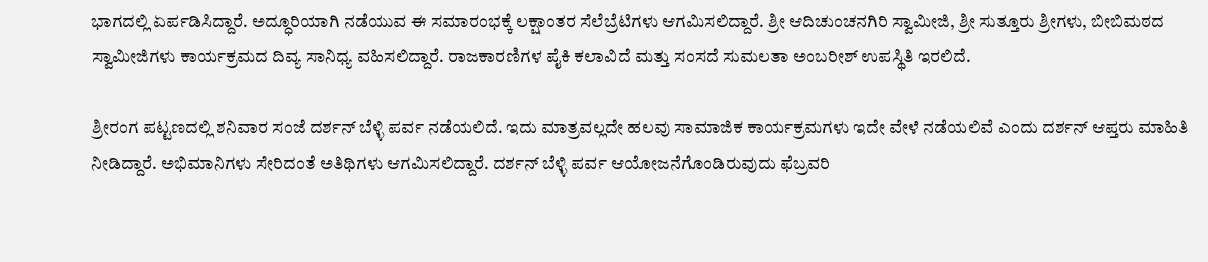ಭಾಗದಲ್ಲಿ ಏರ್ಪಡಿಸಿದ್ದಾರೆ. ಅದ್ಧೂರಿಯಾಗಿ ನಡೆಯುವ ಈ ಸಮಾರಂಭಕ್ಕೆ ಲಕ್ಷಾಂತರ ಸೆಲೆಬ್ರೆಟಿಗಳು ಆಗಮಿಸಲಿದ್ದಾರೆ. ಶ್ರೀ ಆದಿಚುಂಚನಗಿರಿ ಸ್ವಾಮೀಜಿ, ಶ್ರೀ ಸುತ್ತೂರು ಶ್ರೀಗಳು, ಬೀಬಿಮಠದ ಸ್ವಾಮೀಜಿಗಳು ಕಾರ್ಯಕ್ರಮದ ದಿವ್ಯ ಸಾನಿಧ್ಯ ವಹಿಸಲಿದ್ದಾರೆ. ರಾಜಕಾರಣಿಗಳ ಪೈಕಿ ಕಲಾವಿದೆ ಮತ್ತು ಸಂಸದೆ ಸುಮಲತಾ ಅಂಬರೀಶ್ ಉಪಸ್ಥಿತಿ ಇರಲಿದೆ.

ಶ್ರೀರಂಗ ಪಟ್ಟಣದಲ್ಲಿ ಶನಿವಾರ ಸಂಜೆ ದರ್ಶನ್ ಬೆಳ್ಳಿ ಪರ್ವ ನಡೆಯಲಿದೆ. ಇದು ಮಾತ್ರವಲ್ಲದೇ ಹಲವು ಸಾಮಾಜಿಕ ಕಾರ್ಯಕ್ರಮಗಳು ಇದೇ ವೇಳೆ ನಡೆಯಲಿವೆ ಎಂದು ದರ್ಶನ್ ಆಪ್ತರು ಮಾಹಿತಿ ನೀಡಿದ್ದಾರೆ. ಅಭಿಮಾನಿಗಳು ಸೇರಿದಂತೆ ಅತಿಥಿಗಳು ಆಗಮಿಸಲಿದ್ದಾರೆ. ದರ್ಶನ್ ಬೆಳ್ಳಿ ಪರ್ವ ಆಯೋಜನೆಗೊಂಡಿರುವುದು ಫೆಬ್ರವರಿ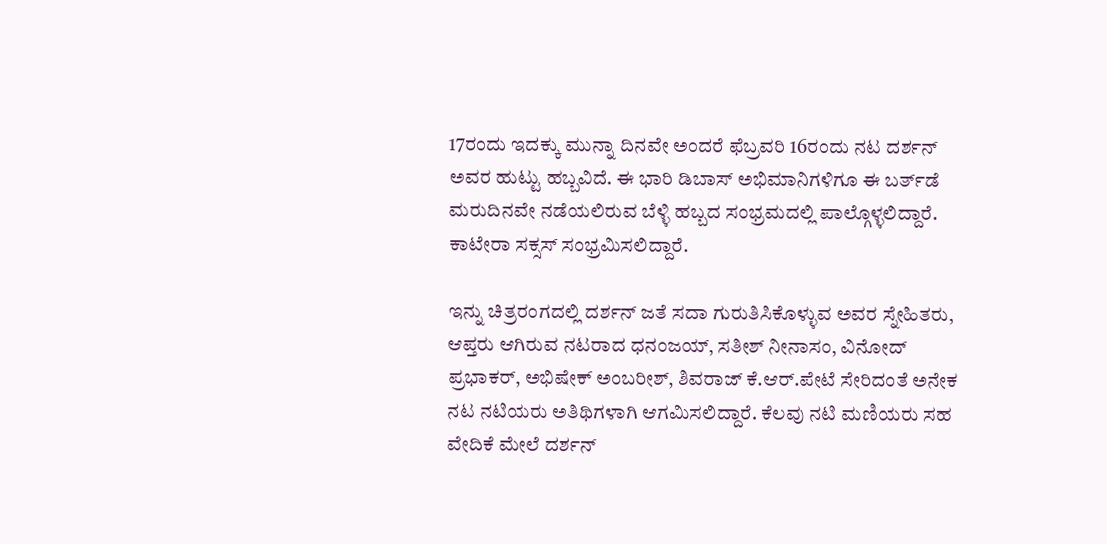17ರಂದು ಇದಕ್ಕು ಮುನ್ನಾ ದಿನವೇ ಅಂದರೆ ಫೆಬ್ರವರಿ 16ರಂದು ನಟ ದರ್ಶನ್ ಅವರ ಹುಟ್ಟು ಹಬ್ಬವಿದೆ. ಈ ಭಾರಿ ಡಿಬಾಸ್ ಅಭಿಮಾನಿಗಳಿಗೂ ಈ ಬರ್ತ್‌ಡೆ ಮರುದಿನವೇ ನಡೆಯಲಿರುವ ಬೆಳ್ಳಿ ಹಬ್ಬದ ಸಂಭ್ರಮದಲ್ಲಿ ಪಾಲ್ಗೊಳ್ಳಲಿದ್ದಾರೆ. ಕಾಟೇರಾ ಸಕ್ಸಸ್ ಸಂಭ್ರಮಿಸಲಿದ್ದಾರೆ.

ಇನ್ನು ಚಿತ್ರರಂಗದಲ್ಲಿ ದರ್ಶನ್ ಜತೆ ಸದಾ ಗುರುತಿಸಿಕೊಳ್ಳುವ ಅವರ ಸ್ನೇಹಿತರು, ಆಪ್ತರು ಆಗಿರುವ ನಟರಾದ ಧನಂಜಯ್, ಸತೀಶ್ ನೀನಾಸಂ, ವಿನೋದ್ ಪ್ರಭಾಕರ್, ಅಭಿಷೇಕ್ ಅಂಬರೀಶ್, ಶಿವರಾಜ್ ಕೆ.ಆರ್‌.ಪೇಟೆ ಸೇರಿದಂತೆ ಅನೇಕ ನಟ ನಟಿಯರು ಅತಿಥಿಗಳಾಗಿ ಆಗಮಿಸಲಿದ್ದಾರೆ. ಕೆಲವು ನಟಿ ಮಣಿಯರು ಸಹ ವೇದಿಕೆ ಮೇಲೆ ದರ್ಶನ್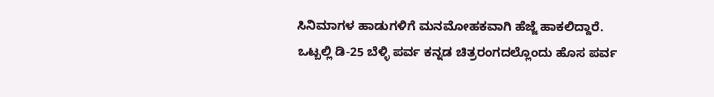ಸಿನಿಮಾಗಳ ಹಾಡುಗಳಿಗೆ ಮನಮೋಹಕವಾಗಿ ಹೆಜ್ಜೆ ಹಾಕಲಿದ್ದಾರೆ. ಒಟ್ಬಲ್ಲಿ ಡಿ-25 ಬೆಳ್ಳಿ ಪರ್ವ ಕನ್ನಡ ಚಿತ್ರರಂಗದಲ್ಲೊಂದು ಹೊಸ ಪರ್ವ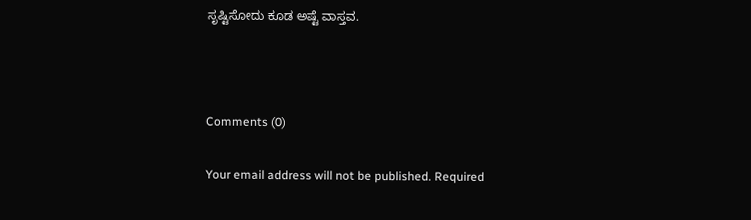ಸೃಷ್ಟಿಸೋದು ಕೂಡ ಅಷ್ಟೆ ವಾಸ್ತವ.



Comments (0)

Your email address will not be published. Required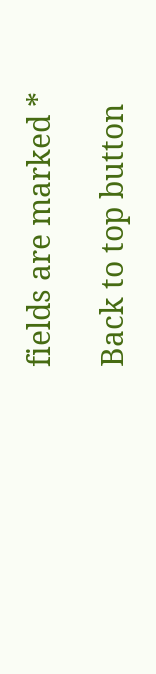fields are marked *

Back to top button